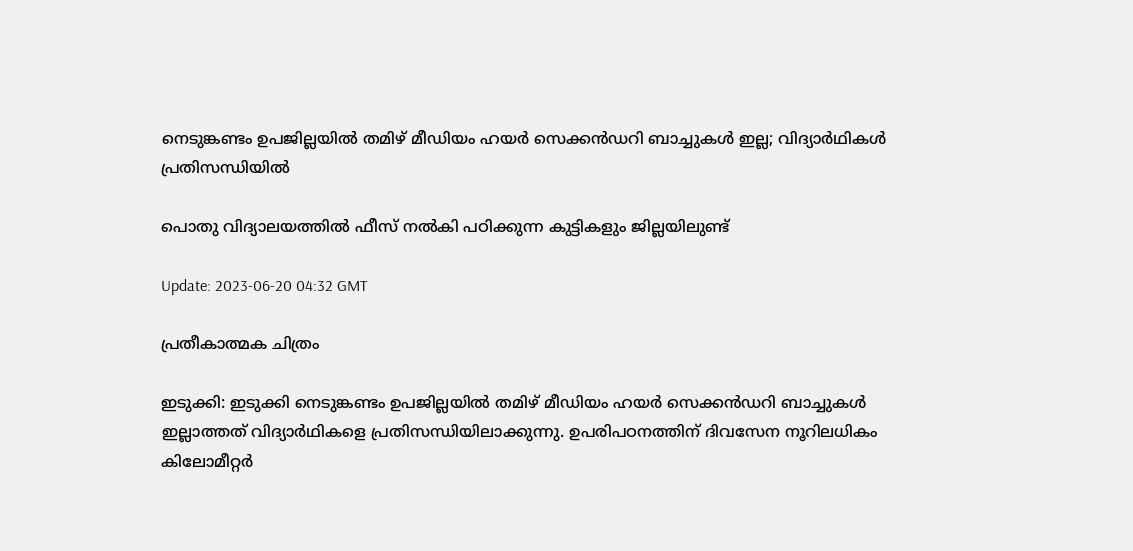നെടുങ്കണ്ടം ഉപജില്ലയില്‍ തമിഴ് മീഡിയം ഹയര്‍ സെക്കന്‍ഡറി ബാച്ചുകള്‍ ഇല്ല; വിദ്യാർഥികള്‍ പ്രതിസന്ധിയില്‍

പൊതു വിദ്യാലയത്തിൽ ഫീസ് നൽകി പഠിക്കുന്ന കുട്ടികളും ജില്ലയിലുണ്ട്

Update: 2023-06-20 04:32 GMT

പ്രതീകാത്മക ചിത്രം

ഇടുക്കി: ഇടുക്കി നെടുങ്കണ്ടം ഉപജില്ലയില്‍ തമിഴ് മീഡിയം ഹയര്‍ സെക്കന്‍ഡറി ബാച്ചുകള്‍ ഇല്ലാത്തത് വിദ്യാർഥികളെ പ്രതിസന്ധിയിലാക്കുന്നു. ഉപരിപഠനത്തിന് ദിവസേന നൂറിലധികം കിലോമീറ്റർ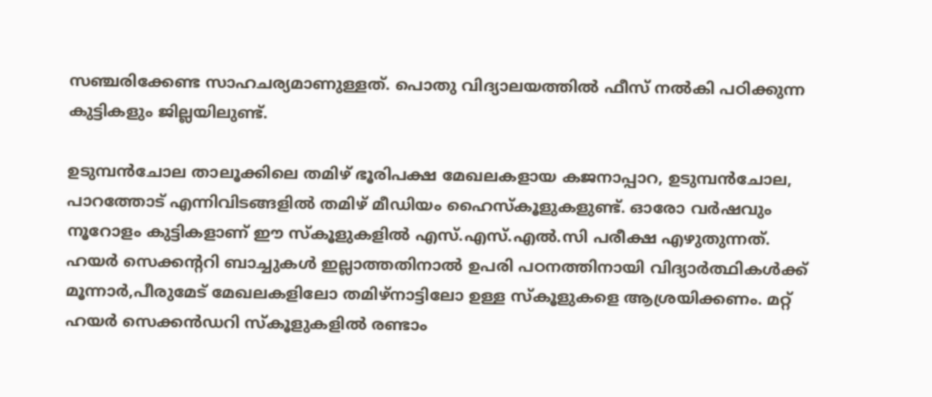സഞ്ചരിക്കേണ്ട സാഹചര്യമാണുള്ളത്. പൊതു വിദ്യാലയത്തിൽ ഫീസ് നൽകി പഠിക്കുന്ന കുട്ടികളും ജില്ലയിലുണ്ട്.

ഉടുമ്പന്‍ചോല താലൂക്കിലെ തമിഴ് ഭൂരിപക്ഷ മേഖലകളായ കജനാപ്പാറ, ഉടുമ്പന്‍ചോല, പാറത്തോട് എന്നിവിടങ്ങളില്‍ തമിഴ് മീഡിയം ഹൈസ്‌കൂളുകളുണ്ട്. ഓരോ വര്‍ഷവും നൂറോളം കുട്ടികളാണ് ഈ സ്കൂളുകളിൽ എസ്.എസ്.എല്‍.സി പരീക്ഷ എഴുതുന്നത്. ഹയർ സെക്കന്ററി ബാച്ചുകൾ ഇല്ലാത്തതിനാൽ ഉപരി പഠനത്തിനായി വിദ്യാർത്ഥികൾക്ക് മൂന്നാര്‍,പീരുമേട് മേഖലകളിലോ തമിഴ്‌നാട്ടിലോ ഉള്ള സ്‌കൂളുകളെ ആശ്രയിക്കണം. മറ്റ് ഹയര്‍ സെക്കന്‍ഡറി സ്‌കൂളുകളില്‍ രണ്ടാം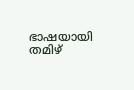ഭാഷയായി തമിഴ്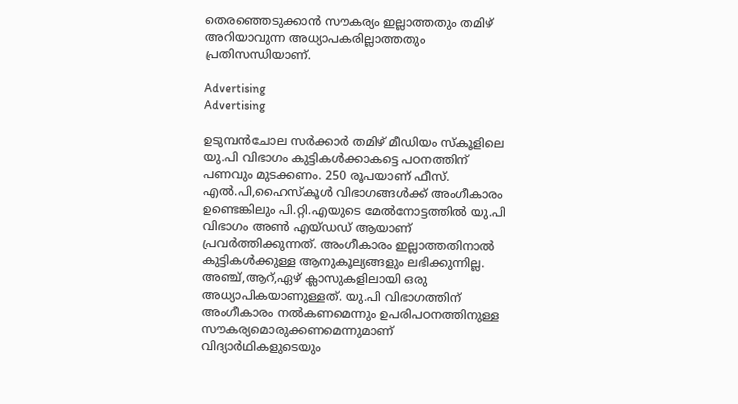തെരഞ്ഞെടുക്കാന്‍ സൗകര്യം ഇല്ലാത്തതും തമിഴ് അറിയാവുന്ന അധ്യാപകരില്ലാത്തതും പ്രതിസന്ധിയാണ്.

Advertising
Advertising

ഉടുമ്പന്‍ചോല സർക്കാർ തമിഴ് മീഡിയം സ്‌കൂളിലെ യു.പി വിഭാഗം കുട്ടികള്‍ക്കാകട്ടെ പഠനത്തിന് പണവും മുടക്കണം. 250 രൂപയാണ് ഫീസ്. എല്‍.പി,ഹൈസ്‌കൂള്‍ വിഭാഗങ്ങള്‍ക്ക് അംഗീകാരം ഉണ്ടെങ്കിലും പി.റ്റി.എയുടെ മേൽനോട്ടത്തിൽ യു.പി വിഭാഗം അണ്‍ എയ്ഡഡ് ആയാണ് പ്രവര്‍ത്തിക്കുന്നത്. അംഗീകാരം ഇല്ലാത്തതിനാല്‍ കുട്ടികൾക്കുള്ള ആനുകൂല്യങ്ങളും ലഭിക്കുന്നില്ല. അഞ്ച്,ആറ്,ഏഴ് ക്ലാസുകളിലായി ഒരു അധ്യാപികയാണുള്ളത്. യു.പി വിഭാഗത്തിന് അംഗീകാരം നൽകണമെന്നും ഉപരിപഠനത്തിനുള്ള സൗകര്യമൊരുക്കണമെന്നുമാണ് വിദ്യാർഥികളുടെയും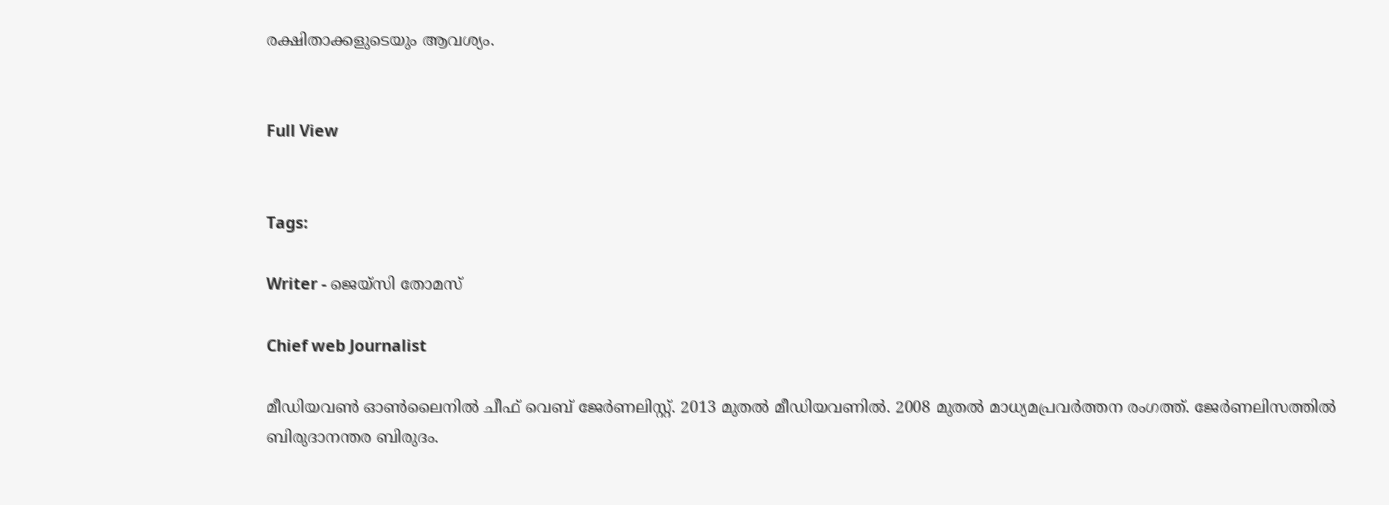രക്ഷിതാക്കളുടെയും ആവശ്യം.


Full View


Tags:

Writer - ജെയ്സി തോമസ്

Chief web Journalist

മീഡിയവൺ ഓൺലൈനിൽ ചീഫ് വെബ് ജേർണലിസ്റ്റ്. 2013 മുതൽ മീഡിയവണിൽ. 2008 മുതൽ മാധ്യമപ്രവർത്തന രംഗത്ത്. ജേർണലിസത്തിൽ ബിരുദാനന്തര ബിരുദം.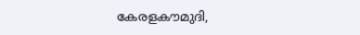കേരളകൗമുദി,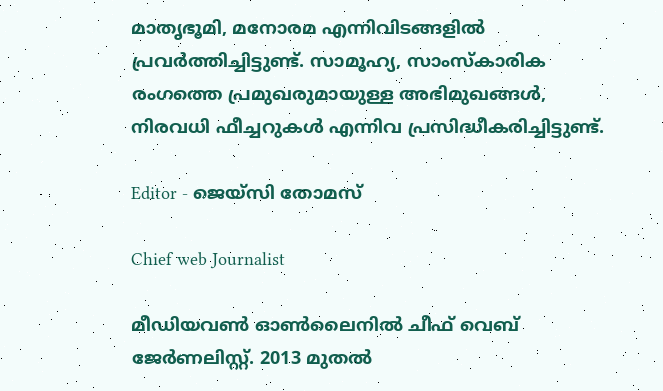മാതൃഭൂമി, മനോരമ എന്നിവിടങ്ങളിൽ പ്രവർത്തിച്ചിട്ടുണ്ട്. സാമൂഹ്യ, സാംസ്‌കാരിക രംഗത്തെ പ്രമുഖരുമായുള്ള അഭിമുഖങ്ങൾ, നിരവധി ഫീച്ചറുകൾ എന്നിവ പ്രസിദ്ധീകരിച്ചിട്ടുണ്ട്.

Editor - ജെയ്സി തോമസ്

Chief web Journalist

മീഡിയവൺ ഓൺലൈനിൽ ചീഫ് വെബ് ജേർണലിസ്റ്റ്. 2013 മുതൽ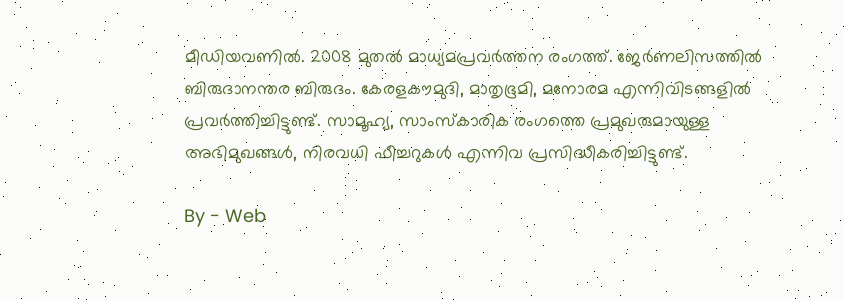മീഡിയവണിൽ. 2008 മുതൽ മാധ്യമപ്രവർത്തന രംഗത്ത്. ജേർണലിസത്തിൽ ബിരുദാനന്തര ബിരുദം. കേരളകൗമുദി, മാതൃഭൂമി, മനോരമ എന്നിവിടങ്ങളിൽ പ്രവർത്തിച്ചിട്ടുണ്ട്. സാമൂഹ്യ, സാംസ്‌കാരിക രംഗത്തെ പ്രമുഖരുമായുള്ള അഭിമുഖങ്ങൾ, നിരവധി ഫീച്ചറുകൾ എന്നിവ പ്രസിദ്ധീകരിച്ചിട്ടുണ്ട്.

By - Web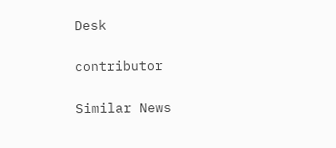Desk

contributor

Similar News